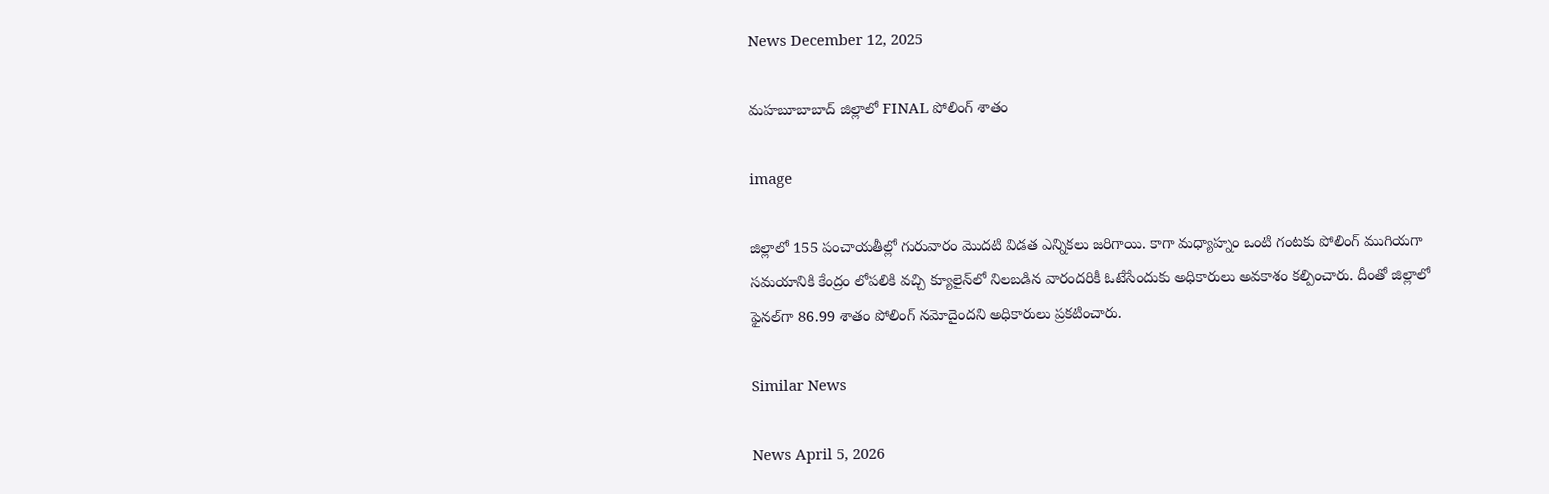News December 12, 2025

మహబూబాబాద్ జిల్లాలో FINAL పోలింగ్ శాతం

image

జిల్లాలో 155 పంచాయతీల్లో గురువారం మొదటి విడత ఎన్నికలు జరిగాయి. కాగా మధ్యాహ్నం ఒంటి గంటకు పోలింగ్ ముగియగా సమయానికి కేంద్రం లోపలికి వచ్చి క్యూలైన్‌లో నిలబడిన వారందరికీ ఓటేసేందుకు అధికారులు అవకాశం కల్పించారు. దీంతో జిల్లాలో ఫైనల్‌గా 86.99 శాతం పోలింగ్ నమోదైందని అధికారులు ప్రకటించారు.

Similar News

News April 5, 2026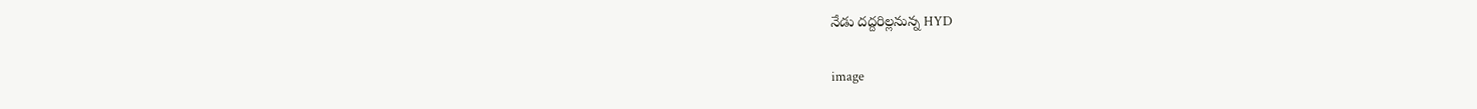నేడు దద్దరిల్లనున్న HYD

image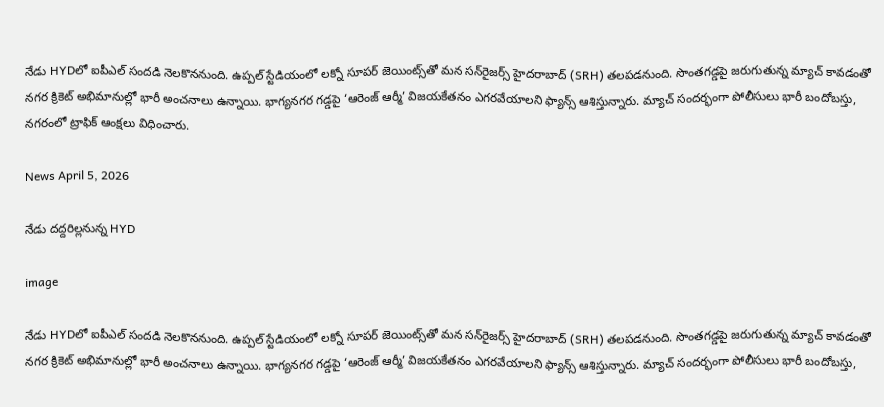నేడు HYDలో ఐపీఎల్ సందడి నెలకొననుంది. ఉప్పల్‌ స్టేడియంలో లక్నో సూపర్ జెయింట్స్‌తో మన సన్‌రైజర్స్ హైదరాబాద్ (SRH) తలపడనుంది. సొంతగడ్డపై జరుగుతున్న మ్యాచ్ కావడంతో నగర క్రికెట్ అభిమానుల్లో భారీ అంచనాలు ఉన్నాయి. భాగ్యనగర గడ్డపై ‘ఆరెంజ్ ఆర్మీ’ విజయకేతనం ఎగరవేయాలని ఫ్యాన్స్ ఆశిస్తున్నారు. మ్యాచ్ సందర్భంగా పోలీసులు భారీ బందోబస్తు, నగరంలో ట్రాఫిక్ ఆంక్షలు విధించారు.

News April 5, 2026

నేడు దద్దరిల్లనున్న HYD

image

నేడు HYDలో ఐపీఎల్ సందడి నెలకొననుంది. ఉప్పల్‌ స్టేడియంలో లక్నో సూపర్ జెయింట్స్‌తో మన సన్‌రైజర్స్ హైదరాబాద్ (SRH) తలపడనుంది. సొంతగడ్డపై జరుగుతున్న మ్యాచ్ కావడంతో నగర క్రికెట్ అభిమానుల్లో భారీ అంచనాలు ఉన్నాయి. భాగ్యనగర గడ్డపై ‘ఆరెంజ్ ఆర్మీ’ విజయకేతనం ఎగరవేయాలని ఫ్యాన్స్ ఆశిస్తున్నారు. మ్యాచ్ సందర్భంగా పోలీసులు భారీ బందోబస్తు,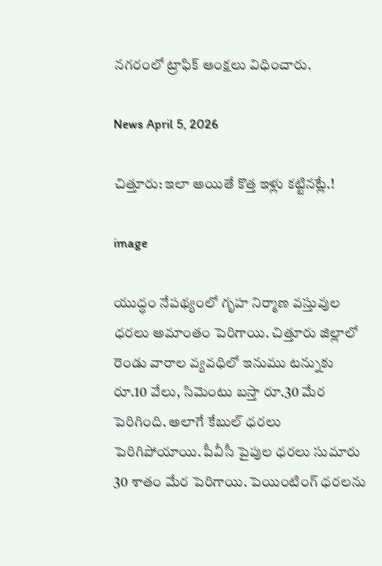నగరంలో ట్రాఫిక్ ఆంక్షలు విధించారు.

News April 5, 2026

చిత్తూరు: ఇలా అయితే కొత్త ఇళ్లు కట్టినట్లే.!

image

యుద్ధం నేపథ్యంలో గృహ నిర్మాణ వస్తువుల ధరలు అమాంతం పెరిగాయి. చిత్తూరు జిల్లాలో రెండు వారాల వ్యవధిలో ఇనుము టన్నుకు రూ.10 వేలు, సిమెంటు బస్తా రూ.30 మేర పెరిగింది. అలాగే కేబుల్ ధరలు పెరిగిపోయాయి. పీవీసీ పైపుల ధరలు సుమారు 30 శాతం మేర పెరిగాయి. పెయింటింగ్ ధరలను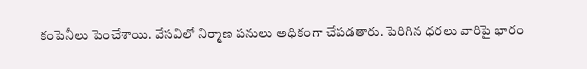కంపెనీలు పెంచేశాయి. వేసవిలో నిర్మాణ పనులు అధికంగా చేపడతారు. పెరిగిన ధరలు వారిపై భారం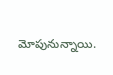మోపునున్నాయి.